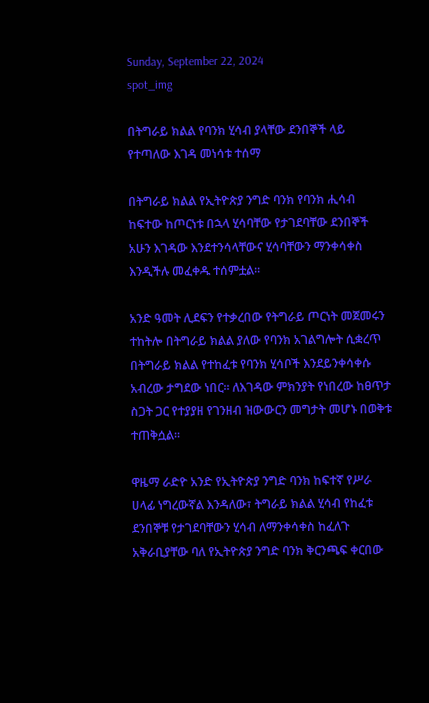Sunday, September 22, 2024
spot_img

በትግራይ ክልል የባንክ ሂሳብ ያላቸው ደንበኞች ላይ የተጣለው እገዳ መነሳቱ ተሰማ

በትግራይ ክልል የኢትዮጵያ ንግድ ባንክ የባንክ ሒሳብ ከፍተው ከጦርነቱ በኋላ ሂሳባቸው የታገደባቸው ደንበኞች አሁን እገዳው እንደተንሳላቸውና ሂሳባቸውን ማንቀሳቀስ እንዲችሉ መፈቀዱ ተሰምቷል፡፡

አንድ ዓመት ሊደፍን የተቃረበው የትግራይ ጦርነት መጀመሩን ተከትሎ በትግራይ ክልል ያለው የባንክ አገልግሎት ሲቋረጥ በትግራይ ክልል የተከፈቱ የባንክ ሂሳቦች እንደይንቀሳቀሱ አብረው ታግደው ነበር፡፡ ለእገዳው ምክንያት የነበረው ከፀጥታ ስጋት ጋር የተያያዘ የገንዘብ ዝውውርን መግታት መሆኑ በወቅቱ ተጠቅሷል፡፡

ዋዜማ ራድዮ አንድ የኢትዮጵያ ንግድ ባንክ ከፍተኛ የሥራ ሀላፊ ነግረውኛል እንዳለው፣ ትግራይ ክልል ሂሳብ የከፈቱ ደንበኞቹ የታገደባቸውን ሂሳብ ለማንቀሳቀስ ከፈለጉ አቅራቢያቸው ባለ የኢትዮጵያ ንግድ ባንክ ቅርንጫፍ ቀርበው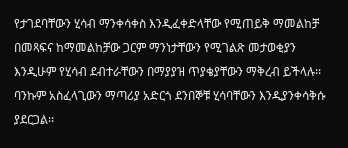የታገደባቸውን ሂሳብ ማንቀሳቀስ እንዲፈቀድላቸው የሚጠይቅ ማመልከቻ በመጻፍና ከማመልከቻው ጋርም ማንነታቸውን የሚገልጽ መታወቂያን እንዲሁም የሂሳብ ደብተራቸውን በማያያዝ ጥያቄያቸውን ማቅረብ ይችላሉ፡፡ ባንኩም አስፈላጊውን ማጣሪያ አድርጎ ደንበኞቹ ሂሳባቸውን እንዲያንቀሳቅሱ ያደርጋል፡፡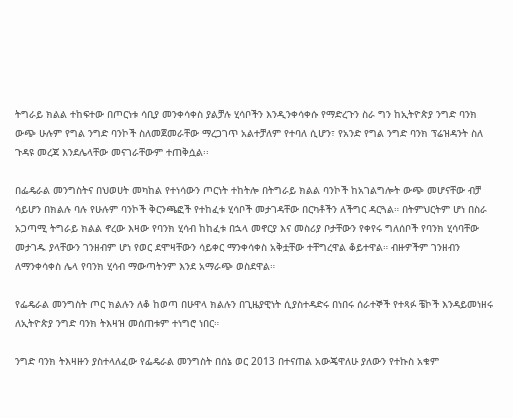ትግራይ ክልል ተከፍተው በጦርነቱ ሳቢያ መንቀሳቀስ ያልቻሉ ሂሳቦችን እንዲንቀሳቀሱ የማድረጉን ስራ ግን ከኢትዮጵያ ንግድ ባንክ ውጭ ሁሉም የግል ንግድ ባንኮች ስለመጀመራቸው ማረጋገጥ አልተቻለም የተባለ ሲሆን፣ የአንድ የግል ንግድ ባንክ ፕሬዝዳንት ስለ ጉዳዩ መረጃ እንደሌላቸው መናገራቸውም ተጠቅሷል፡፡

በፌዴራል መንግስትና በህወሀት መካከል የተነሳውን ጦርነት ተከትሎ በትግራይ ክልል ባንኮች ከአገልግሎት ውጭ መሆናቸው ብቻ ሳይሆን በክልሉ ባሉ የሁሉም ባንኮች ቅርንጫፎች የተከፈቱ ሂሳቦች መታገዳቸው በርካቶችን ለችግር ዳርጓል። በትምህርትም ሆነ በስራ አጋጣሚ ትግራይ ክልል ኖረው እዛው የባንክ ሂሳብ ከከፈቱ በኋላ መኖርያ እና መስሪያ ቦታቸውን የቀየሩ ግለሰቦች የባንክ ሂሳባቸው መታገዱ ያላቸውን ገንዘብም ሆነ የወር ደሞዛቸውን ሳይቀር ማንቀሳቀስ አቅቷቸው ተቸግረዋል ቆይተዋል። ብዙዎችም ገንዘብን ለማንቀሳቀስ ሌላ የባንክ ሂሳብ ማውጣትንም እንደ አማራጭ ወስደዋል።

የፌዴራል መንግስት ጦር ክልሉን ለቆ ከወጣ በሁዋላ ክልሉን በጊዜያዊነት ሲያስተዳድሩ በነበሩ ሰራተኞች የተጻፉ ቼኮች እንዳይመነዘሩ ለኢትዮጵያ ንግድ ባንክ ትእዛዝ መሰጠቱም ተነግሮ ነበር።

ንግድ ባንክ ትእዛዙን ያስተላለፈው የፌዴራል መንግስት በሰኔ ወር 2013 በተናጠል አውጄዋለሁ ያለውን የተኩስ አቁም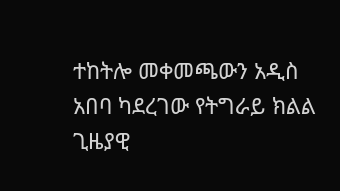ተከትሎ መቀመጫውን አዲስ አበባ ካደረገው የትግራይ ክልል ጊዜያዊ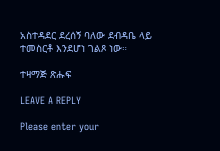አስተዳደር ደረሰኝ ባለው ደብዳቤ ላይ ተመስርቶ እንደሆነ ገልጾ ነው።

ተዛማጅ ጽሑፍ

LEAVE A REPLY

Please enter your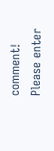comment!
Please enter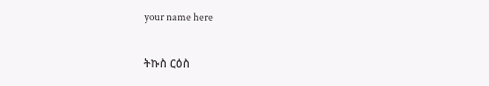your name here

ትኩስ ርዕስ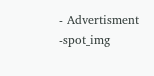- Advertisment -spot_img